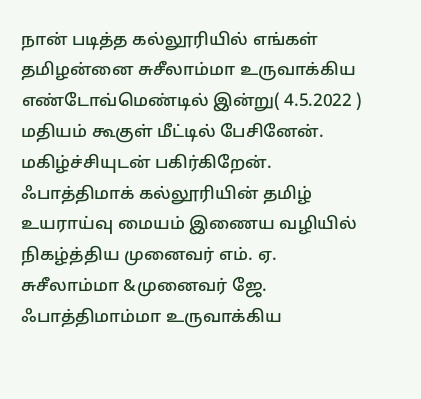நான் படித்த கல்லூரியில் எங்கள் தமிழன்னை சுசீலாம்மா உருவாக்கிய எண்டோவ்மெண்டில் இன்று( 4.5.2022 ) மதியம் கூகுள் மீட்டில் பேசினேன். மகிழ்ச்சியுடன் பகிர்கிறேன்.
ஃபாத்திமாக் கல்லூரியின் தமிழ் உயராய்வு மையம் இணைய வழியில் நிகழ்த்திய முனைவர் எம். ஏ. சுசீலாம்மா &முனைவர் ஜே. ஃபாத்திமாம்மா உருவாக்கிய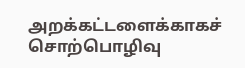அறக்கட்டளைக்காகச் சொற்பொழிவு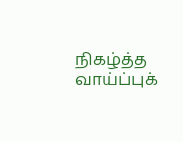நிகழ்த்த வாய்ப்புக்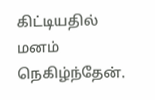கிட்டியதில் மனம் நெகிழ்ந்தேன்.